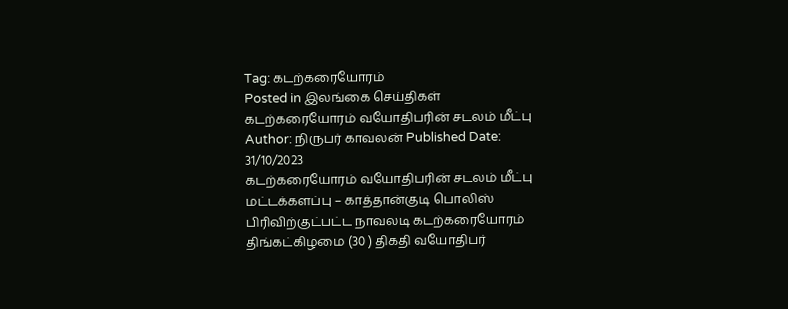Tag: கடற்கரையோரம்
Posted in இலங்கை செய்திகள்
கடற்கரையோரம் வயோதிபரின் சடலம் மீட்பு
Author: நிருபர் காவலன் Published Date: 31/10/2023
கடற்கரையோரம் வயோதிபரின் சடலம் மீட்பு
மட்டக்களப்பு – காத்தான்குடி பொலிஸ் பிரிவிற்குட்பட்ட நாவலடி கடற்கரையோரம் திங்கட்கிழமை (30 ) திகதி வயோதிபர்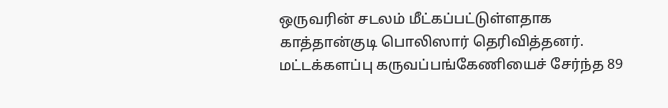ஒருவரின் சடலம் மீட்கப்பட்டுள்ளதாக காத்தான்குடி பொலிஸார் தெரிவித்தனர்.
மட்டக்களப்பு கருவப்பங்கேணியைச் சேர்ந்த 89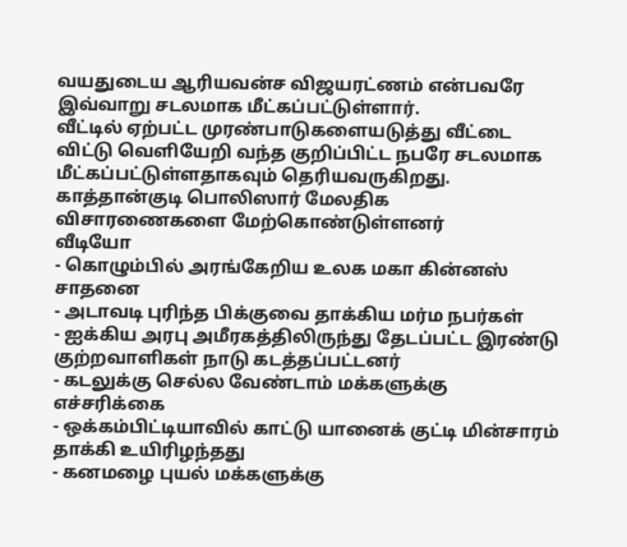வயதுடைய ஆரியவன்ச விஜயரட்ணம் என்பவரே இவ்வாறு சடலமாக மீட்கப்பட்டுள்ளார்.
வீட்டில் ஏற்பட்ட முரண்பாடுகளையடுத்து வீட்டை விட்டு வெளியேறி வந்த குறிப்பிட்ட நபரே சடலமாக மீட்கப்பட்டுள்ளதாகவும் தெரியவருகிறது.
காத்தான்குடி பொலிஸார் மேலதிக விசாரணைகளை மேற்கொண்டுள்ளனர்
வீடியோ
- கொழும்பில் அரங்கேறிய உலக மகா கின்னஸ் சாதனை
- அடாவடி புரிந்த பிக்குவை தாக்கிய மர்ம நபர்கள்
- ஐக்கிய அரபு அமீரகத்திலிருந்து தேடப்பட்ட இரண்டு குற்றவாளிகள் நாடு கடத்தப்பட்டனர்
- கடலுக்கு செல்ல வேண்டாம் மக்களுக்கு எச்சரிக்கை
- ஒக்கம்பிட்டியாவில் காட்டு யானைக் குட்டி மின்சாரம் தாக்கி உயிரிழந்தது
- கனமழை புயல் மக்களுக்கு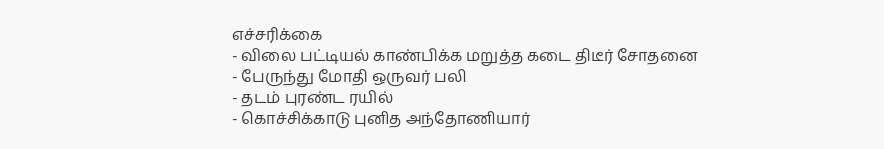எச்சரிக்கை
- விலை பட்டியல் காண்பிக்க மறுத்த கடை திடீர் சோதனை
- பேருந்து மோதி ஒருவர் பலி
- தடம் புரண்ட ரயில்
- கொச்சிக்காடு புனித அந்தோணியார்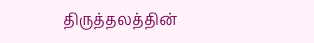திருத்தலத்தின்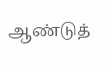ஆண்டுத்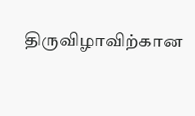திருவிழாவிற்கான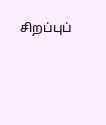சிறப்புப்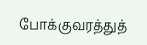போக்குவரத்துத்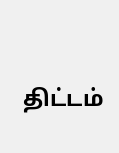திட்டம்